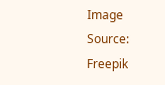Image Source: Freepik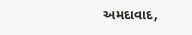અમદાવાદ,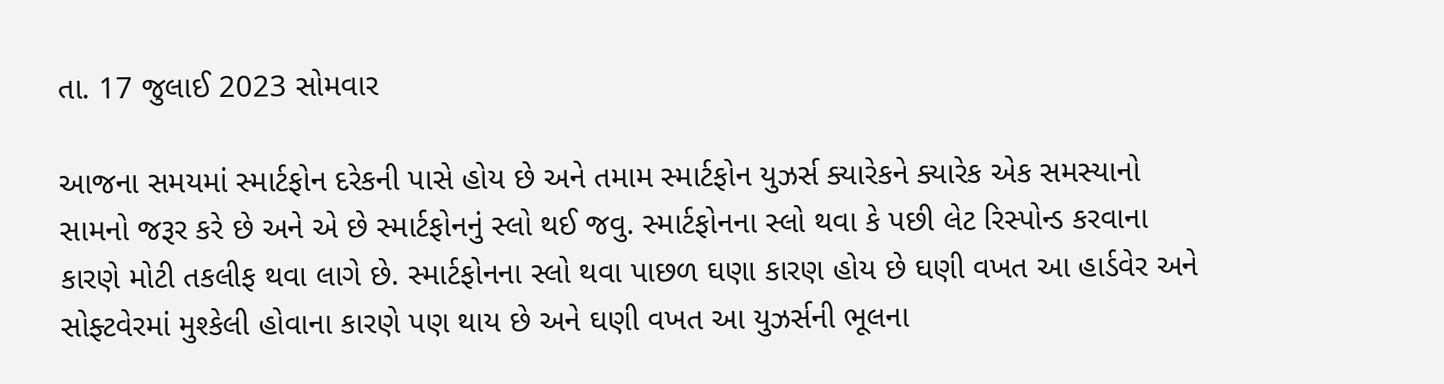તા. 17 જુલાઈ 2023 સોમવાર

આજના સમયમાં સ્માર્ટફોન દરેકની પાસે હોય છે અને તમામ સ્માર્ટફોન યુઝર્સ ક્યારેકને ક્યારેક એક સમસ્યાનો સામનો જરૂર કરે છે અને એ છે સ્માર્ટફોનનું સ્લો થઈ જવુ. સ્માર્ટફોનના સ્લો થવા કે પછી લેટ રિસ્પોન્ડ કરવાના કારણે મોટી તકલીફ થવા લાગે છે. સ્માર્ટફોનના સ્લો થવા પાછળ ઘણા કારણ હોય છે ઘણી વખત આ હાર્ડવેર અને સોફ્ટવેરમાં મુશ્કેલી હોવાના કારણે પણ થાય છે અને ઘણી વખત આ યુઝર્સની ભૂલના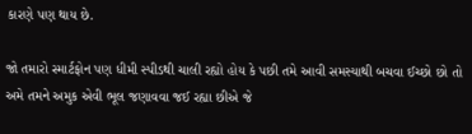કારણે પણ થાય છે.

જો તમારો સ્માર્ટફોન પણ ધીમી સ્પીડથી ચાલી રહ્યો હોય કે પછી તમે આવી સમસ્યાથી બચવા ઈચ્છો છો તો અમે તમને અમુક એવી ભૂલ જણાવવા જઈ રહ્યા છીએ જે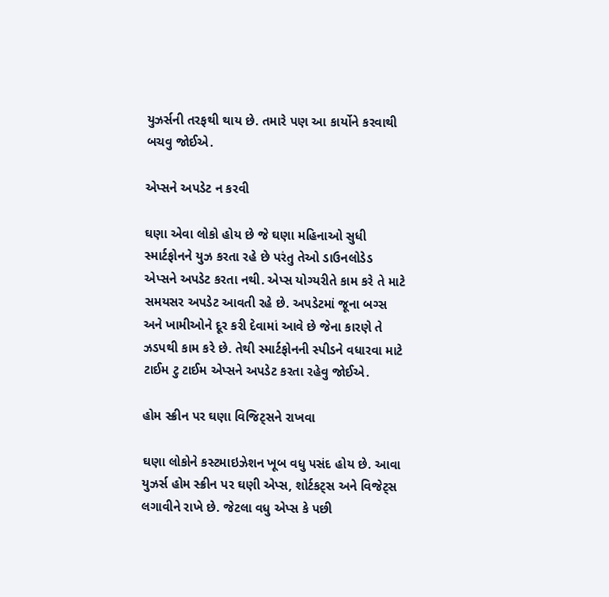યુઝર્સની તરફથી થાય છે. તમારે પણ આ કાર્યોને કરવાથી બચવુ જોઈએ.

એપ્સને અપડેટ ન કરવી

ઘણા એવા લોકો હોય છે જે ઘણા મહિનાઓ સુધી સ્માર્ટફોનને યુઝ કરતા રહે છે પરંતુ તેઓ ડાઉનલોડેડ એપ્સને અપડેટ કરતા નથી. એપ્સ યોગ્યરીતે કામ કરે તે માટે સમયસર અપડેટ આવતી રહે છે. અપડેટમાં જૂના બગ્સ અને ખામીઓને દૂર કરી દેવામાં આવે છે જેના કારણે તે ઝડપથી કામ કરે છે. તેથી સ્માર્ટફોનની સ્પીડને વધારવા માટે ટાઈમ ટુ ટાઈમ એપ્સને અપડેટ કરતા રહેવુ જોઈએ.

હોમ સ્ક્રીન પર ઘણા વિજિટ્સને રાખવા

ઘણા લોકોને કસ્ટમાઇઝેશન ખૂબ વધુ પસંદ હોય છે. આવા યુઝર્સ હોમ સ્ક્રીન પર ઘણી એપ્સ, શોર્ટકટ્સ અને વિજેટ્સ લગાવીને રાખે છે. જેટલા વધુ એપ્સ કે પછી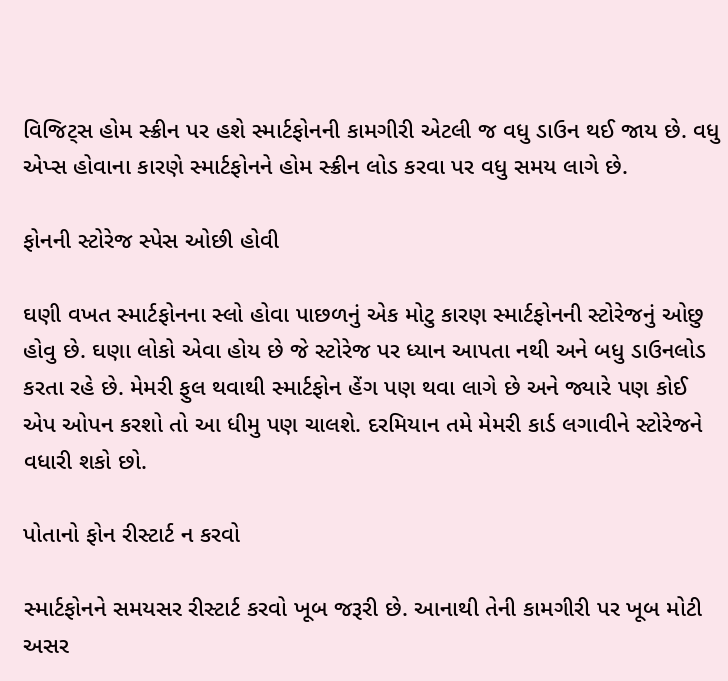વિજિટ્સ હોમ સ્ક્રીન પર હશે સ્માર્ટફોનની કામગીરી એટલી જ વધુ ડાઉન થઈ જાય છે. વધુ એપ્સ હોવાના કારણે સ્માર્ટફોનને હોમ સ્ક્રીન લોડ કરવા પર વધુ સમય લાગે છે.

ફોનની સ્ટોરેજ સ્પેસ ઓછી હોવી

ઘણી વખત સ્માર્ટફોનના સ્લો હોવા પાછળનું એક મોટુ કારણ સ્માર્ટફોનની સ્ટોરેજનું ઓછુ હોવુ છે. ઘણા લોકો એવા હોય છે જે સ્ટોરેજ પર ધ્યાન આપતા નથી અને બધુ ડાઉનલોડ કરતા રહે છે. મેમરી ફુલ થવાથી સ્માર્ટફોન હેંગ પણ થવા લાગે છે અને જ્યારે પણ કોઈ એપ ઓપન કરશો તો આ ધીમુ પણ ચાલશે. દરમિયાન તમે મેમરી કાર્ડ લગાવીને સ્ટોરેજને વધારી શકો છો.

પોતાનો ફોન રીસ્ટાર્ટ ન કરવો

સ્માર્ટફોનને સમયસર રીસ્ટાર્ટ કરવો ખૂબ જરૂરી છે. આનાથી તેની કામગીરી પર ખૂબ મોટી અસર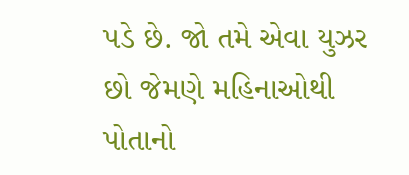પડે છે. જો તમે એવા યુઝર છો જેમણે મહિનાઓથી પોતાનો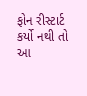ફોન રીસ્ટાર્ટ કર્યો નથી તો આ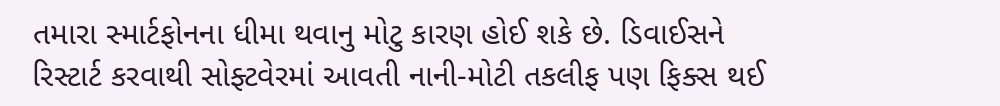તમારા સ્માર્ટફોનના ધીમા થવાનુ મોટુ કારણ હોઈ શકે છે. ડિવાઈસને રિસ્ટાર્ટ કરવાથી સોફ્ટવેરમાં આવતી નાની-મોટી તકલીફ પણ ફિક્સ થઈ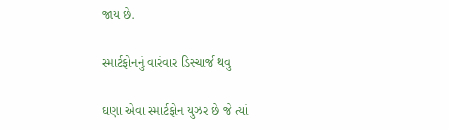જાય છે.

સ્માર્ટફોનનું વારંવાર ડિસ્ચાર્જ થવુ

ઘણા એવા સ્માર્ટફોન યુઝર છે જે ત્યાં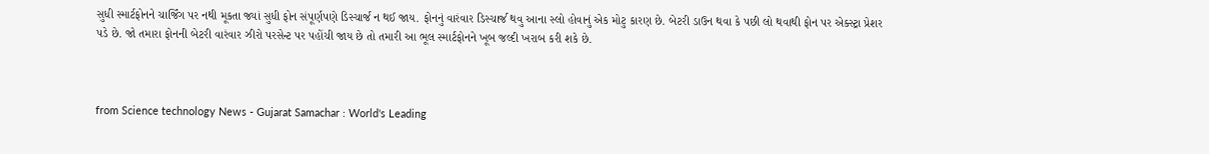સુધી સ્માર્ટફોનને ચાર્જિંગ પર નથી મૂકતા જ્યાં સુધી ફોન સંપૂર્ણપણે ડિસ્ચાર્જ ન થઈ જાય. ફોનનું વારંવાર ડિસ્ચાર્જ થવુ આના સ્લો હોવાનું એક મોટુ કારણ છે. બેટરી ડાઉન થવા કે પછી લો થવાથી ફોન પર એક્સ્ટ્રા પ્રેશર પડે છે. જો તમારા ફોનની બેટરી વારંવાર ઝીરો પરસેન્ટ પર પહોંચી જાય છે તો તમારી આ ભૂલ સ્માર્ટફોનને ખૂબ જલ્દી ખરાબ કરી શકે છે.



from Science technology News - Gujarat Samachar : World's Leading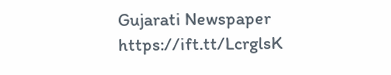Gujarati Newspaper https://ift.tt/LcrglsK